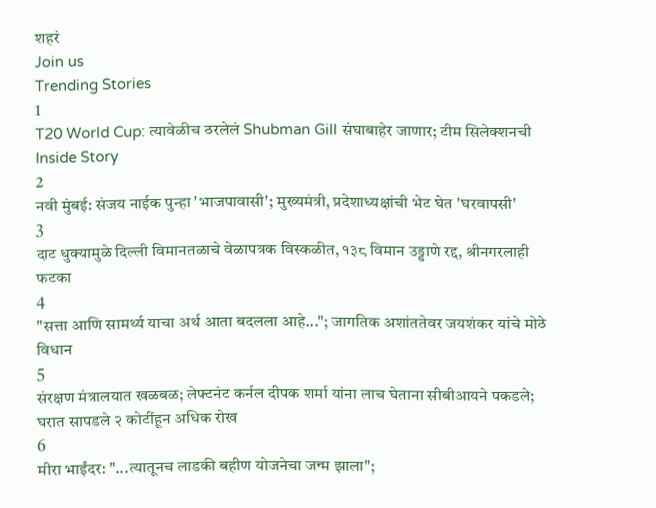शहरं
Join us
Trending Stories
1
T20 World Cup: त्यावेळीच ठरलेलं Shubman Gill संघाबाहेर जाणार; टीम सिलेक्शनची Inside Story
2
नवी मुंबई: संजय नाईक पुन्हा 'भाजपावासी'; मुख्यमंत्री, प्रदेशाध्यक्षांची भेट घेत 'घरवापसी'
3
दाट धुक्यामुळे दिल्ली विमानतळाचे वेळापत्रक विस्कळीत, १३८ विमान उड्डाणे रद्द, श्रीनगरलाही फटका
4
"सत्ता आणि सामर्थ्य याचा अर्थ आता बदलला आहे..."; जागतिक अशांततेवर जयशंकर यांचे मोठे विधान
5
संरक्षण मंत्रालयात खळबळ; लेफ्टनंट कर्नल दीपक शर्मा यांना लाच घेताना सीबीआयने पकडले; घरात सापडले २ कोटींहून अधिक रोख
6
मीरा भाईंदर: "...त्यातूनच लाडकी बहीण योजनेचा जन्म झाला";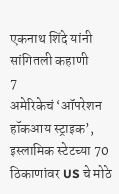एकनाथ शिंदे यांनी सांगितली कहाणी
7
अमेरिकेचं ‘ऑपरेशन हॉकआय स्ट्राइक’, इस्लामिक स्टेटच्या 70 ठिकाणांवर US चे मोठे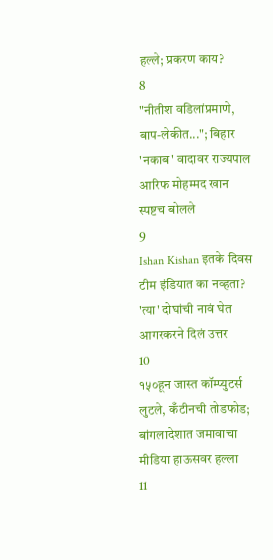हल्ले; प्रकरण काय?
8
"नीतीश वडिलांप्रमाणे, बाप-लेकीत..."; बिहार 'नकाब' वादावर राज्यपाल आरिफ मोहम्मद खान स्पष्टच बोलले
9
Ishan Kishan इतके दिवस टीम इंडियात का नव्हता? 'त्या' दोघांची नावं घेत आगरकरने दिलं उत्तर
10
१५०हून जास्त कॉम्प्युटर्स लुटले, कँटीनची तोडफोड; बांगलादेशात जमावाचा मीडिया हाऊसवर हल्ला
11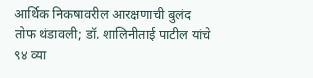आर्थिक निकषावरील आरक्षणाची बुलंद तोफ थंडावली; डॉ. शालिनीताई पाटील यांचे ९४ व्या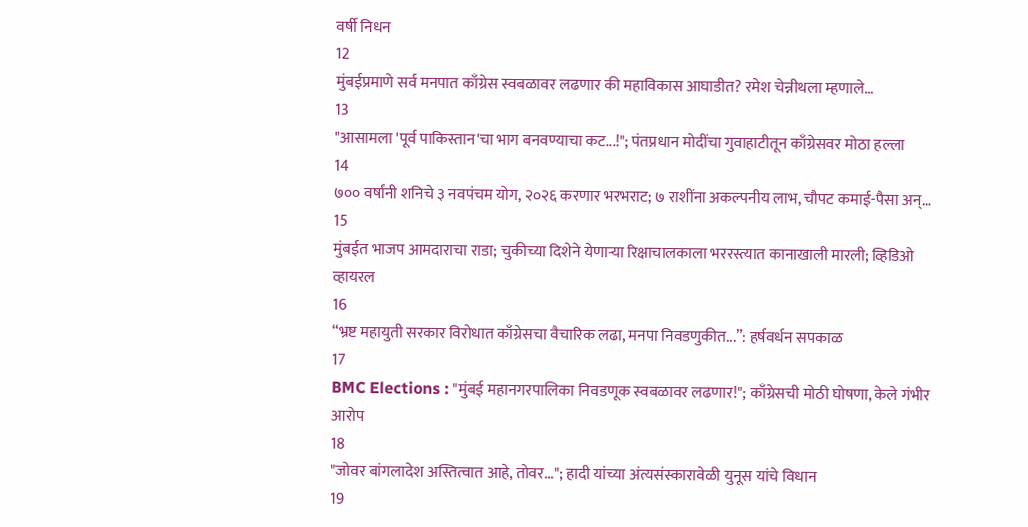वर्षी निधन
12
मुंबईप्रमाणे सर्व मनपात काँग्रेस स्वबळावर लढणार की महाविकास आघाडीत? रमेश चेन्नीथला म्हणाले…
13
"आसामला 'पूर्व पाकिस्तान'चा भाग बनवण्याचा कट...!"; पंतप्रधान मोदींचा गुवाहाटीतून काँग्रेसवर मोठा हल्ला
14
७०० वर्षांनी शनिचे ३ नवपंचम योग, २०२६ करणार भरभराट; ७ राशींना अकल्पनीय लाभ, चौपट कमाई-पैसा अन्…
15
मुंबईत भाजप आमदाराचा राडा; चुकीच्या दिशेने येणाऱ्या रिक्षाचालकाला भररस्त्यात कानाखाली मारली; व्हिडिओ व्हायरल
16
“भ्रष्ट महायुती सरकार विरोधात काँग्रेसचा वैचारिक लढा, मनपा निवडणुकीत...”: हर्षवर्धन सपकाळ
17
BMC Elections : "मुंबई महानगरपालिका निवडणूक स्वबळावर लढणार!"; काँग्रेसची मोठी घोषणा, केले गंभीर आरोप
18
"जोवर बांगलादेश अस्तित्वात आहे, तोवर..."; हादी यांच्या अंत्यसंस्कारावेळी युनूस यांचे विधान
19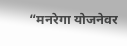“मनरेगा योजनेवर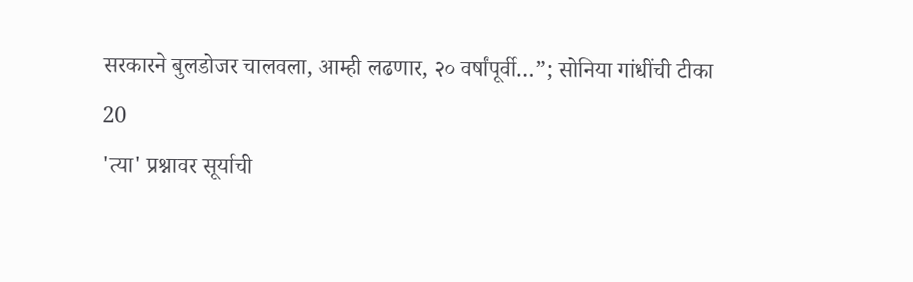सरकारने बुलडोजर चालवला, आम्ही लढणार, २० वर्षांपूर्वी…”; सोनिया गांधींची टीका
20
'त्या' प्रश्नावर सूर्याची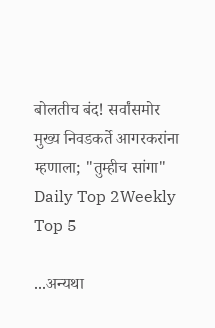बोलतीच बंद! सर्वांसमोर मुख्य निवडकर्ते आगरकरांना म्हणाला; "तुम्हीच सांगा"
Daily Top 2Weekly Top 5

...अन्यथा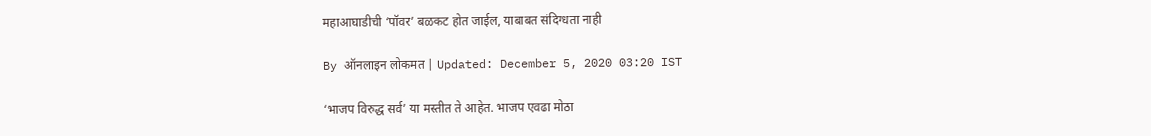महाआघाडीची ‘पॉवर’ बळकट होत जाईल, याबाबत संदिग्धता नाही

By ऑनलाइन लोकमत | Updated: December 5, 2020 03:20 IST

‘भाजप विरुद्ध सर्व’ या मस्तीत ते आहेत. भाजप एवढा मोठा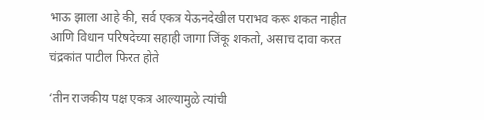भाऊ झाला आहे की, सर्व एकत्र येऊनदेखील पराभव करू शकत नाहीत आणि विधान परिषदेच्या सहाही जागा जिंकू शकतो, असाच दावा करत चंद्रकांत पाटील फिरत होते

‘तीन राजकीय पक्ष एकत्र आल्यामुळे त्यांची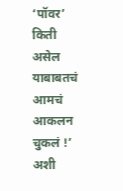‘पॉवर’ किती असेल याबाबतचं आमचं आकलन चुकलं !’ अशी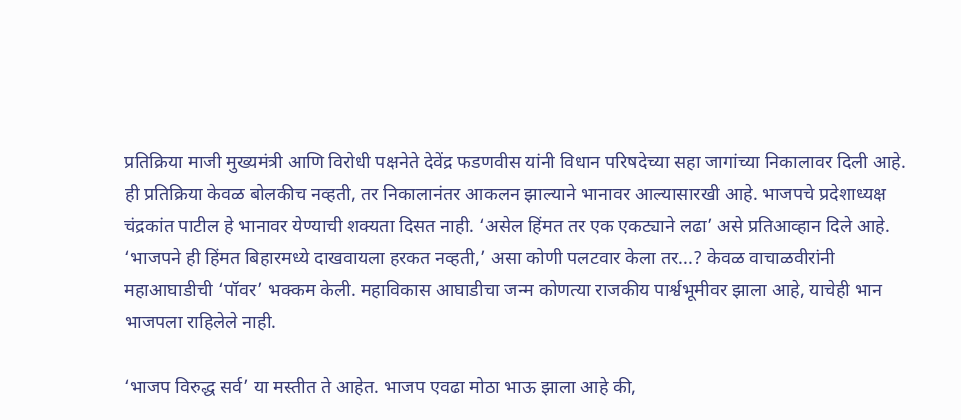प्रतिक्रिया माजी मुख्यमंत्री आणि विरोधी पक्षनेते देवेंद्र फडणवीस यांनी विधान परिषदेच्या सहा जागांच्या निकालावर दिली आहे. ही प्रतिक्रिया केवळ बोलकीच नव्हती, तर निकालानंतर आकलन झाल्याने भानावर आल्यासारखी आहे. भाजपचे प्रदेशाध्यक्ष चंद्रकांत पाटील हे भानावर येण्याची शक्यता दिसत नाही. ‘असेल हिंमत तर एक एकट्याने लढा’ असे प्रतिआव्हान दिले आहे. ‘भाजपने ही हिंमत बिहारमध्ये दाखवायला हरकत नव्हती,’ असा कोणी पलटवार केला तर...? केवळ वाचाळवीरांनी महाआघाडीची ‘पॉवर’ भक्कम केली. महाविकास आघाडीचा जन्म कोणत्या राजकीय पार्श्वभूमीवर झाला आहे, याचेही भान भाजपला राहिलेले नाही.

‘भाजप विरुद्ध सर्व’ या मस्तीत ते आहेत. भाजप एवढा मोठा भाऊ झाला आहे की,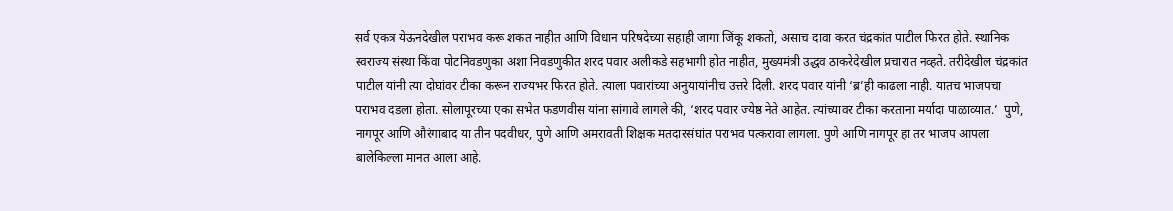सर्व एकत्र येऊनदेखील पराभव करू शकत नाहीत आणि विधान परिषदेच्या सहाही जागा जिंकू शकतो, असाच दावा करत चंद्रकांत पाटील फिरत होते. स्थानिक स्वराज्य संस्था किंवा पोटनिवडणुका अशा निवडणुकीत शरद पवार अलीकडे सहभागी होत नाहीत, मुख्यमंत्री उद्धव ठाकरेदेखील प्रचारात नव्हते. तरीदेखील चंद्रकांत पाटील यांनी त्या दोघांवर टीका करून राज्यभर फिरत होते. त्याला पवारांच्या अनुयायांनीच उत्तरे दिली. शरद पवार यांनी ‘ब्र’ही काढला नाही. यातच भाजपचा पराभव दडला होता. सोलापूरच्या एका सभेत फडणवीस यांना सांगावे लागले की, ‘शरद पवार ज्येष्ठ नेते आहेत. त्यांच्यावर टीका करताना मर्यादा पाळाव्यात.’  पुणे, नागपूर आणि औरंगाबाद या तीन पदवीधर, पुणे आणि अमरावती शिक्षक मतदारसंघांत पराभव पत्करावा लागला. पुणे आणि नागपूर हा तर भाजप आपला बालेकिल्ला मानत आला आहे.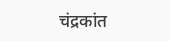चंद्रकांत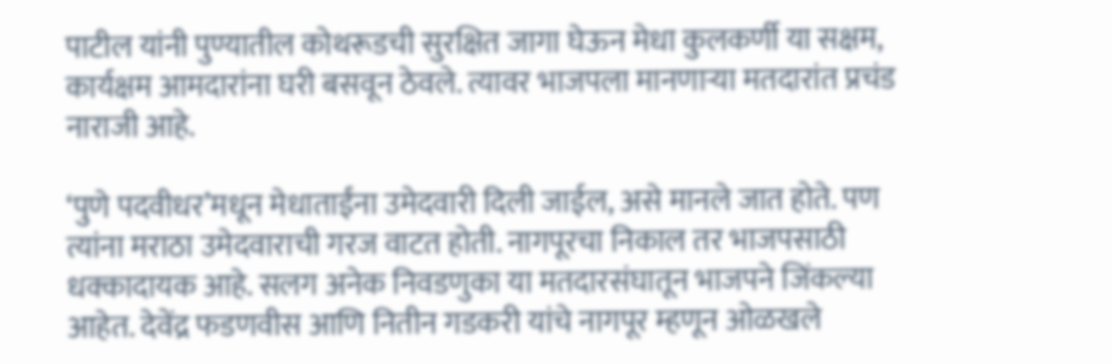पाटील यांनी पुण्यातील कोथरूडची सुरक्षित जागा घेऊन मेधा कुलकर्णी या सक्षम, कार्यक्षम आमदारांना घरी बसवून ठेवले. त्यावर भाजपला मानणाऱ्या मतदारांत प्रचंड नाराजी आहे.

‘पुणे पदवीधर’मधून मेधाताईंना उमेदवारी दिली जाईल, असे मानले जात होते. पण त्यांना मराठा उमेदवाराची गरज वाटत होती. नागपूरचा निकाल तर भाजपसाठी धक्कादायक आहे. सलग अनेक निवडणुका या मतदारसंघातून भाजपने जिंकल्या आहेत. देवेंद्र फडणवीस आणि नितीन गडकरी यांचे नागपूर म्हणून ओळखले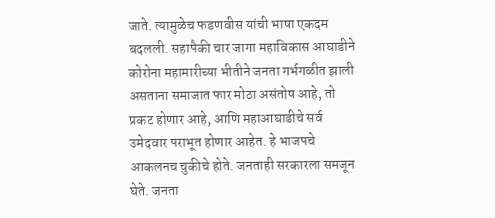जाते. त्यामुळेच फडणवीस यांची भाषा एकदम बदलली. सहापैकी चार जागा महाविकास आघाडीने कोरोना महामारीच्या भीतीने जनता गर्भगळीत झाली असताना समाजात फार मोठा असंतोष आहे, तो प्रकट होणार आहे, आणि महाआघाडीचे सर्व उमेदवार पराभूत होणार आहेत. हे भाजपचे आकलनच चुकीचे होते. जनताही सरकारला समजून घेते. जनता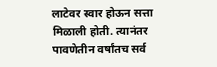लाटेवर स्वार होऊन सत्ता मिळाली होती. त्यानंतर पावणेतीन वर्षांतच सर्व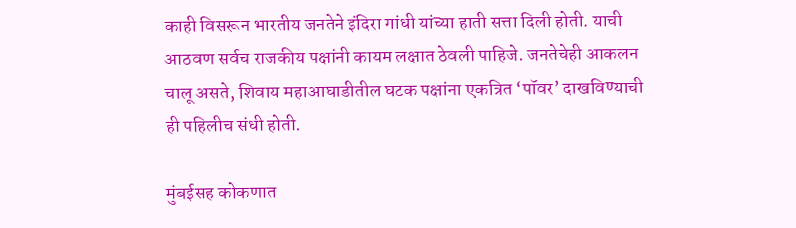काही विसरून भारतीय जनतेने इंदिरा गांधी यांच्या हाती सत्ता दिली होती. याची आठवण सर्वच राजकीय पक्षांनी कायम लक्षात ठेवली पाहिजे. जनतेचेही आकलन चालू असते, शिवाय महाआघाडीतील घटक पक्षांना एकत्रित ‘पॉवर’ दाखविण्याची ही पहिलीच संधी होती.

मुंबईसह कोकणात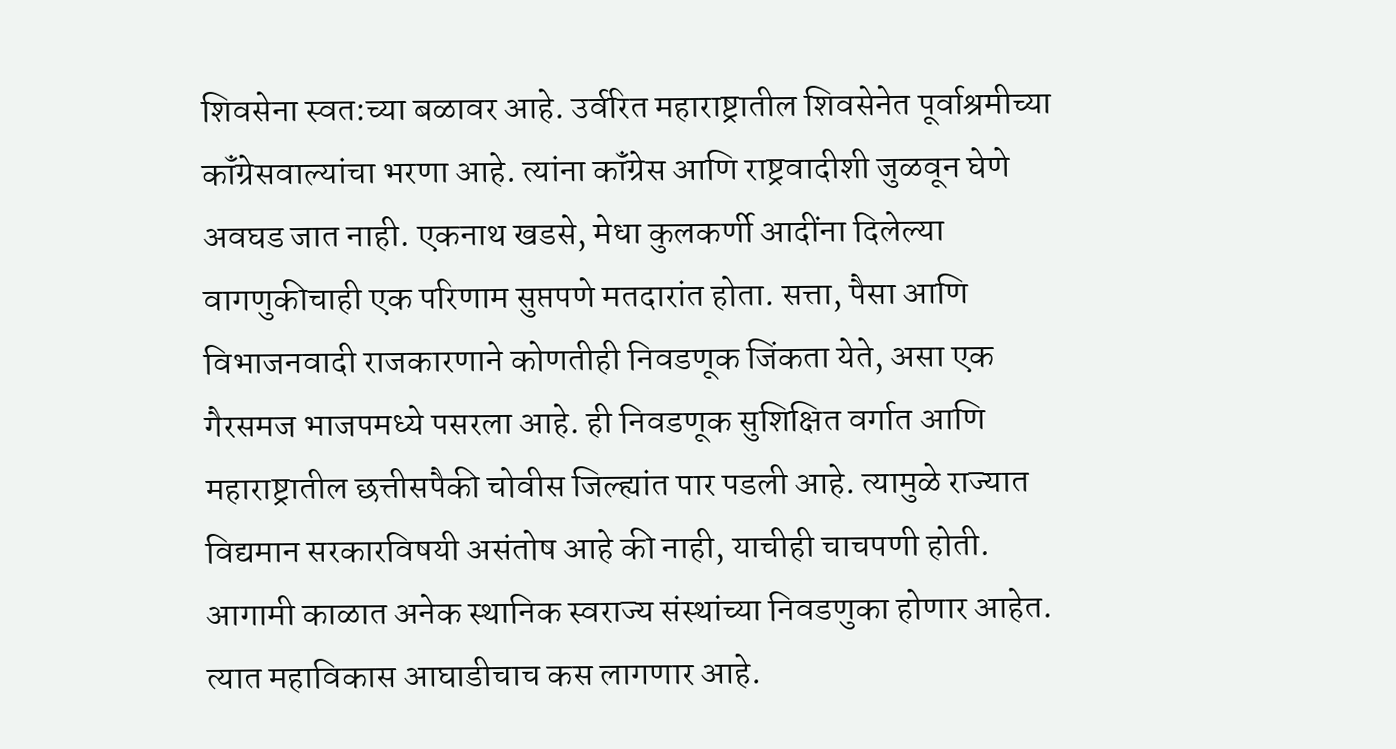शिवसेना स्वत:च्या बळावर आहे. उर्वरित महाराष्ट्रातील शिवसेनेत पूर्वाश्रमीच्या कॉंग्रेसवाल्यांचा भरणा आहे. त्यांना कॉंग्रेस आणि राष्ट्रवादीशी जुळवून घेणे अवघड जात नाही. एकनाथ खडसे, मेधा कुलकर्णी आदींना दिलेल्या वागणुकीचाही एक परिणाम सुप्तपणे मतदारांत होता. सत्ता, पैसा आणि विभाजनवादी राजकारणाने कोणतीही निवडणूक जिंकता येते, असा एक गैरसमज भाजपमध्ये पसरला आहे. ही निवडणूक सुशिक्षित वर्गात आणि महाराष्ट्रातील छत्तीसपैकी चोवीस जिल्ह्यांत पार पडली आहे. त्यामुळे राज्यात विद्यमान सरकारविषयी असंतोष आहे की नाही, याचीही चाचपणी होती. आगामी काळात अनेक स्थानिक स्वराज्य संस्थांच्या निवडणुका होणार आहेत. त्यात महाविकास आघाडीचाच कस लागणार आहे.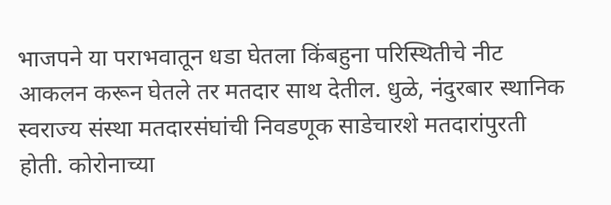भाजपने या पराभवातून धडा घेतला किंबहुना परिस्थितीचे नीट आकलन करून घेतले तर मतदार साथ देतील. धुळे, नंदुरबार स्थानिक स्वराज्य संस्था मतदारसंघांची निवडणूक साडेचारशे मतदारांपुरती होती. कोरोनाच्या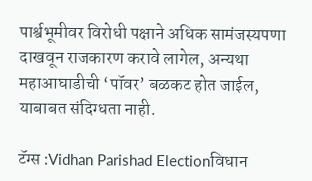पार्श्वभूमीवर विरोधी पक्षाने अधिक सामंजस्यपणा दाखवून राजकारण करावे लागेल, अन्यथा महाआघाडीची ‘पॉवर’ बळकट होत जाईल, याबाबत संदिग्धता नाही.

टॅग्स :Vidhan Parishad Electionविधान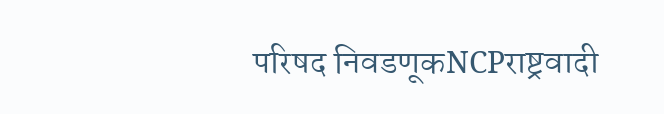परिषद निवडणूकNCPराष्ट्रवादी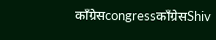काँग्रेसcongressकाँग्रेसShiv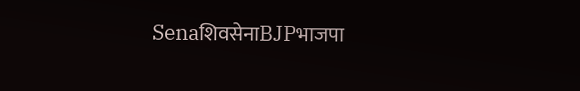SenaशिवसेनाBJPभाजपा